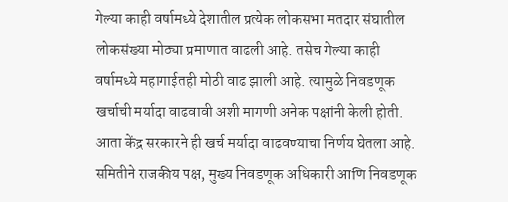गेल्या काही वर्षामध्ये देशातील प्रत्येक लोकसभा मतदार संघातील लोकसंख्या मोठ्या प्रमाणात वाढली आहे. तसेच गेल्या काही वर्षामध्ये महागाईतही मोठी वाढ झाली आहे. त्यामुळे निवडणूक खर्चाची मर्यादा वाढवावी अशी मागणी अनेक पक्षांनी केली होती. आता केंद्र सरकारने ही खर्च मर्यादा वाढवण्याचा निर्णय घेतला आहे. समितीने राजकीय पक्ष, मुख्य निवडणूक अधिकारी आणि निवडणूक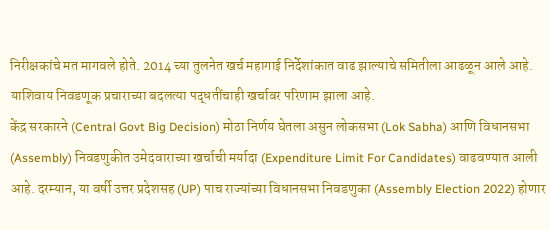निरीक्षकांचे मत मागवले होते. 2014 च्या तुलनेत खर्च महागाई निर्देशांकात वाढ झाल्याचे समितीला आढळून आले आहे. याशिवाय निवडणूक प्रचाराच्या बदलत्या पद्धतींचाही खर्चावर परिणाम झाला आहे.
केंद्र सरकारने (Central Govt Big Decision) मोठा निर्णय घेतला असुन लोकसभा (Lok Sabha) आणि विधानसभा (Assembly) निवडणुकीत उमेदवाराच्या खर्चाची मर्यादा (Expenditure Limit For Candidates) वाढवण्यात आली आहे. दरम्यान, या वर्षी उत्तर प्रदेशसह (UP) पाच राज्यांच्या विधानसभा निवडणुका (Assembly Election 2022) होणार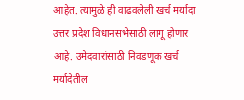आहेत. त्यामुळे ही वाढवलेली खर्च मर्यादा उत्तर प्रदेश विधानसभेसाठी लागू होणार आहे. उमेदवारांसाठी निवडणूक खर्च मर्यादेतील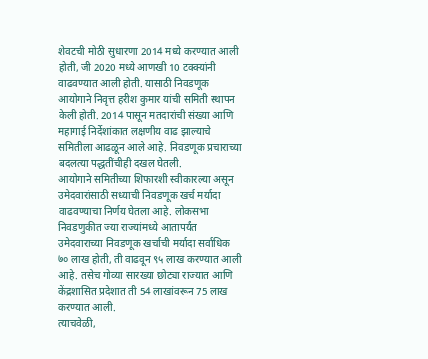शेवटची मोठी सुधारणा 2014 मध्ये करण्यात आली होती, जी 2020 मध्ये आणखी 10 टक्क्यांनी वाढवण्यात आली होती. यासाठी निवडणूक आयोगाने निवृत्त हरीश कुमार यांची समिती स्थापन केली होती. 2014 पासून मतदारांची संख्या आणि महागाई निर्देशांकात लक्षणीय वाढ झाल्याचे समितीला आढळून आले आहे. निवडणूक प्रचाराच्या बदलत्या पद्धतींचीही दखल घेतली.
आयोगाने समितीच्या शिफारशी स्वीकारल्या असून उमेदवारांसाठी सध्याची निवडणूक खर्च मर्यादा वाढवण्याचा निर्णय घेतला आहे. लोकसभा निवडणुकीत ज्या राज्यांमध्ये आतापर्यंत उमेदवाराच्या निवडणूक खर्चाची मर्यादा सर्वाधिक ७० लाख होती, ती वाढवून ९५ लाख करण्यात आली आहे. तसेच गोव्या सारख्या छोट्या राज्यात आणि केंद्रशासित प्रदेशात ती 54 लाखांवरून 75 लाख करण्यात आली.
त्याचवेळी,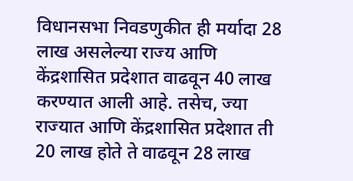विधानसभा निवडणुकीत ही मर्यादा 28 लाख असलेल्या राज्य आणि केंद्रशासित प्रदेशात वाढवून 40 लाख करण्यात आली आहे. तसेच, ज्या राज्यात आणि केंद्रशासित प्रदेशात ती 20 लाख होते ते वाढवून 28 लाख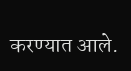करण्यात आले.